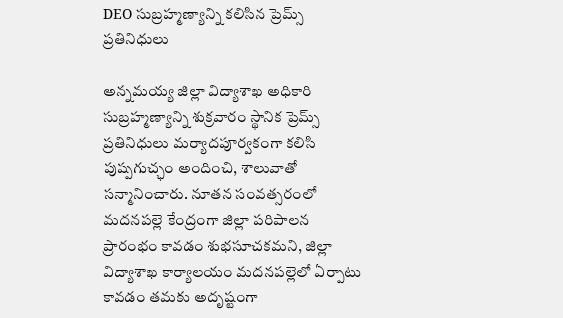DEO సుబ్రహ్మణ్యాన్ని కలిసిన ప్రెమ్స్ ప్రతినిధులు

అన్నమయ్య జిల్లా విద్యాశాఖ అధికారి సుబ్రహ్మణ్యాన్ని శుక్రవారం స్థానిక ప్రెమ్స్ ప్రతినిధులు మర్యాదపూర్వకంగా కలిసి పుష్పగుచ్ఛం అందించి, శాలువాతో సన్మానించారు. నూతన సంవత్సరంలో మదనపల్లె కేంద్రంగా జిల్లా పరిపాలన ప్రారంభం కావడం శుభసూచకమని, జిల్లా విద్యాశాఖ కార్యాలయం మదనపల్లెలో ఏర్పాటు కావడం తమకు అదృష్టంగా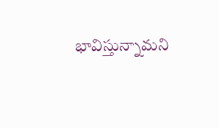భావిస్తున్నామని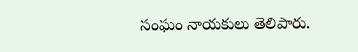సంఘం నాయకులు తెలిపారు.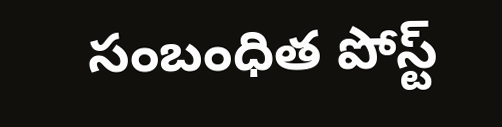సంబంధిత పోస్ట్